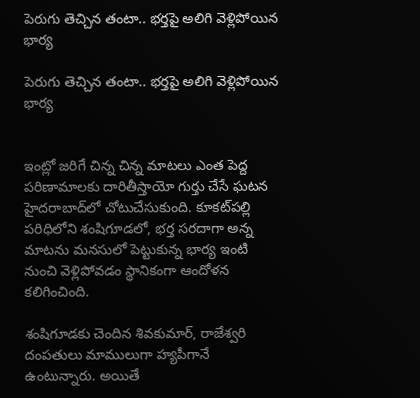పెరుగు తెచ్చిన తంటా.. భర్తపై అలిగి వెళ్లిపోయిన భార్య

పెరుగు తెచ్చిన తంటా.. భర్తపై అలిగి వెళ్లిపోయిన భార్య


ఇంట్లో జరిగే చిన్న చిన్న మాటలు ఎంత పెద్ద పరిణామాలకు దారితీస్తాయో గుర్తు చేసే ఘటన హైదరాబాద్‌లో చోటుచేసుకుంది. కూకట్‌పల్లి పరిధిలోని శంషిగూడలో, భర్త సరదాగా అన్న మాటను మనసులో పెట్టుకున్న భార్య ఇంటి నుంచి వెళ్లిపోవడం స్థానికంగా ఆందోళన కలిగించింది.

శంషిగూడకు చెందిన శివకుమార్, రాజేశ్వరి దంపతులు మాములుగా హ్యపీగానే ఉంటున్నారు. అయితే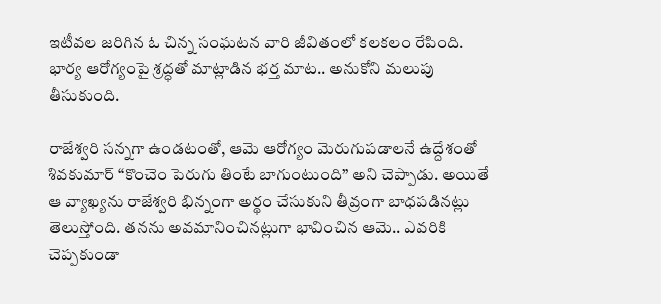ఇటీవల జరిగిన ఓ చిన్న సంఘటన వారి జీవితంలో కలకలం రేపింది. భార్య ఆరోగ్యంపై శ్రద్ధతో మాట్లాడిన భర్త మాట.. అనుకోని మలుపు తీసుకుంది.

రాజేశ్వరి సన్నగా ఉండటంతో, ఆమె ఆరోగ్యం మెరుగుపడాలనే ఉద్దేశంతో శివకుమార్ “కొంచెం పెరుగు తింటే బాగుంటుంది” అని చెప్పాడు. అయితే ఆ వ్యాఖ్యను రాజేశ్వరి భిన్నంగా అర్థం చేసుకుని తీవ్రంగా బాధపడినట్లు తెలుస్తోంది. తనను అవమానించినట్లుగా భావించిన ఆమె.. ఎవరికి చెప్పకుండా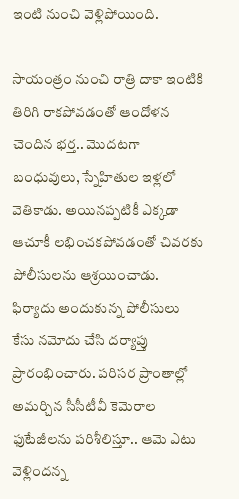ఇంటి నుంచి వెళ్లిపోయింది.

సాయంత్రం నుంచి రాత్రి దాకా ఇంటికి తిరిగి రాకపోవడంతో ఆందోళన చెందిన భర్త.. మొదటగా బంధువులు, స్నేహితుల ఇళ్లలో వెతికాడు. అయినప్పటికీ ఎక్కడా ఆచూకీ లభించకపోవడంతో చివరకు పోలీసులను ఆశ్రయించాడు. ఫిర్యాదు అందుకున్న పోలీసులు కేసు నమోదు చేసి దర్యాప్తు ప్రారంభించారు. పరిసర ప్రాంతాల్లో అమర్చిన సీసీటీవీ కెమెరాల ఫుటేజీలను పరిశీలిస్తూ.. ఆమె ఎటు వెళ్లిందన్న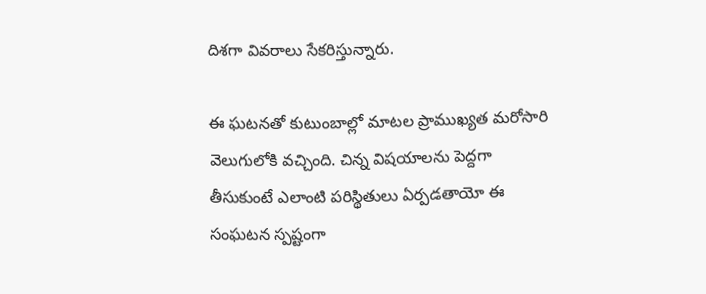దిశగా వివరాలు సేకరిస్తున్నారు.

ఈ ఘటనతో కుటుంబాల్లో మాటల ప్రాముఖ్యత మరోసారి వెలుగులోకి వచ్చింది. చిన్న విషయాలను పెద్దగా తీసుకుంటే ఎలాంటి పరిస్థితులు ఏర్పడతాయో ఈ సంఘటన స్పష్టంగా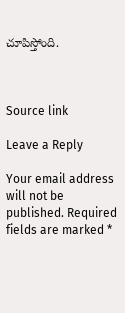చూపిస్తోంది.



Source link

Leave a Reply

Your email address will not be published. Required fields are marked *